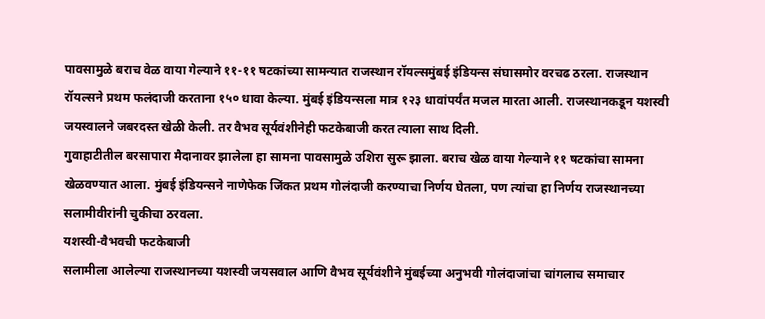पावसामुळे बराच वेळ वाया गेल्याने ११-११ षटकांच्या सामन्यात राजस्थान रॉयल्समुंबई इंडियन्स संघासमोर वरचढ ठरला. राजस्थान रॉयल्सने प्रथम फलंदाजी करताना १५० धावा केल्या. मुंबई इंडियन्सला मात्र १२३ धावांपर्यंत मजल मारता आली. राजस्थानकडून यशस्वी जयस्वालने जबरदस्त खेळी केली. तर वैभव सूर्यवंशीनेही फटकेबाजी करत त्याला साथ दिली.
गुवाहाटीतील बरसापारा मैदानावर झालेला हा सामना पावसामुळे उशिरा सुरू झाला. बराच खेळ वाया गेल्याने ११ षटकांचा सामना खेळवण्यात आला. मुंबई इंडियन्सने नाणेफेक जिंकत प्रथम गोलंदाजी करण्याचा निर्णय घेतला, पण त्यांचा हा निर्णय राजस्थानच्या सलामीवीरांनी चुकीचा ठरवला.
यशस्वी-वैभवची फटकेबाजी
सलामीला आलेल्या राजस्थानच्या यशस्वी जयसवाल आणि वैभव सूर्यवंशीने मुंबईच्या अनुभवी गोलंदाजांचा चांगलाच समाचार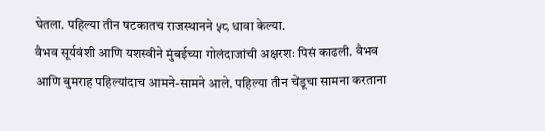घेतला. पहिल्या तीन षटकातच राजस्थानने ५८ धावा केल्या.
वैभव सूर्यवंशी आणि यशस्वीने मुंबईच्या गोलंदाजांची अक्षरशः पिसं काढली. वैभव आणि बुमराह पहिल्यांदाच आमने-सामने आले. पहिल्या तीन चेंडूचा सामना करताना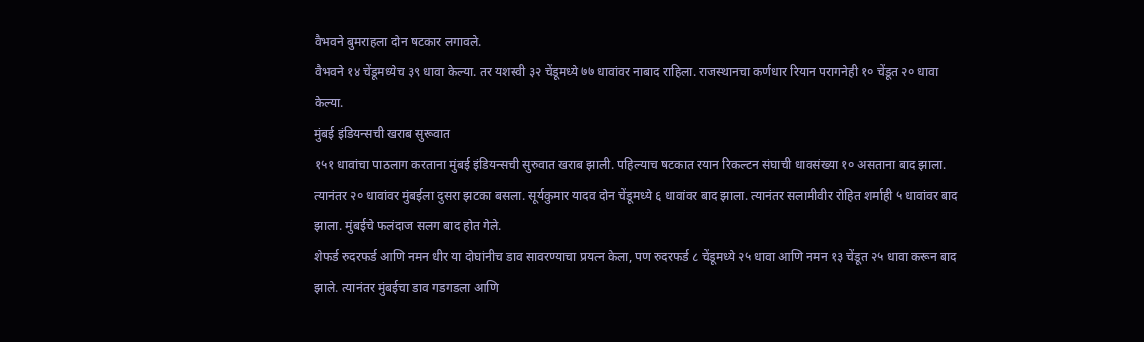वैभवने बुमराहला दोन षटकार लगावले.
वैभवने १४ चेंडूमध्येच ३९ धावा केल्या. तर यशस्वी ३२ चेंडूमध्ये ७७ धावांवर नाबाद राहिला. राजस्थानचा कर्णधार रियान परागनेही १० चेंडूत २० धावा केल्या.
मुंबई इंडियन्सची खराब सुरूवात
१५१ धावांचा पाठलाग करताना मुंबई इंडियन्सची सुरुवात खराब झाली. पहिल्याच षटकात रयान रिकल्टन संघाची धावसंख्या १० असताना बाद झाला. त्यानंतर २० धावांवर मुंबईला दुसरा झटका बसला. सूर्यकुमार यादव दोन चेंडूमध्ये ६ धावांवर बाद झाला. त्यानंतर सलामीवीर रोहित शर्माही ५ धावांवर बाद झाला. मुंबईचे फलंदाज सलग बाद होत गेले.
शेफर्ड रुदरफर्ड आणि नमन धीर या दोघांनीच डाव सावरण्याचा प्रयत्न केला, पण रुदरफर्ड ८ चेंडूमध्ये २५ धावा आणि नमन १३ चेंडूत २५ धावा करून बाद झाले. त्यानंतर मुंबईचा डाव गडगडला आणि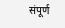संपूर्ण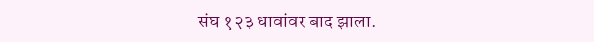संघ १२३ धावांवर बाद झाला.